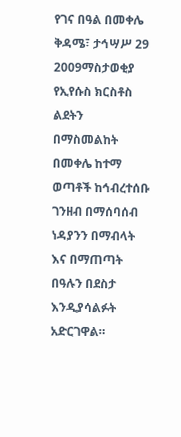የገና በዓል በመቀሌ
ቅዳሜ፣ ታኅሣሥ 29 2009ማስታወቂያ
የኢየሱስ ክርስቶስ ልደትን በማስመልከት በመቀሌ ከተማ ወጣቶች ከኅብረተሰቡ ገንዘብ በማሰባሰብ ነዳያንን በማብላት እና በማጠጣት በዓሉን በደስታ እንዲያሳልፉት አድርገዋል።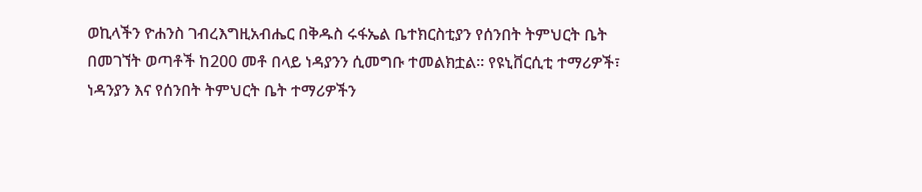ወኪላችን ዮሐንስ ገብረእግዚአብሔር በቅዱስ ሩፋኤል ቤተክርስቲያን የሰንበት ትምህርት ቤት በመገኘት ወጣቶች ከ200 መቶ በላይ ነዳያንን ሲመግቡ ተመልክቷል። የዩኒቨርሲቲ ተማሪዎች፣ ነዳንያን እና የሰንበት ትምህርት ቤት ተማሪዎችን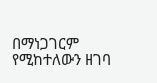በማነጋገርም የሚከተለውን ዘገባ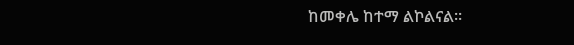ከመቀሌ ከተማ ልኮልናል።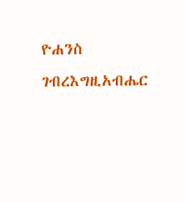ዮሐንስ ገብረእግዚአብሔር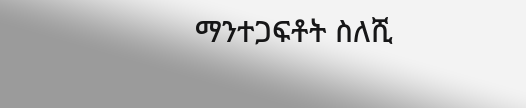ማንተጋፍቶት ስለሺ